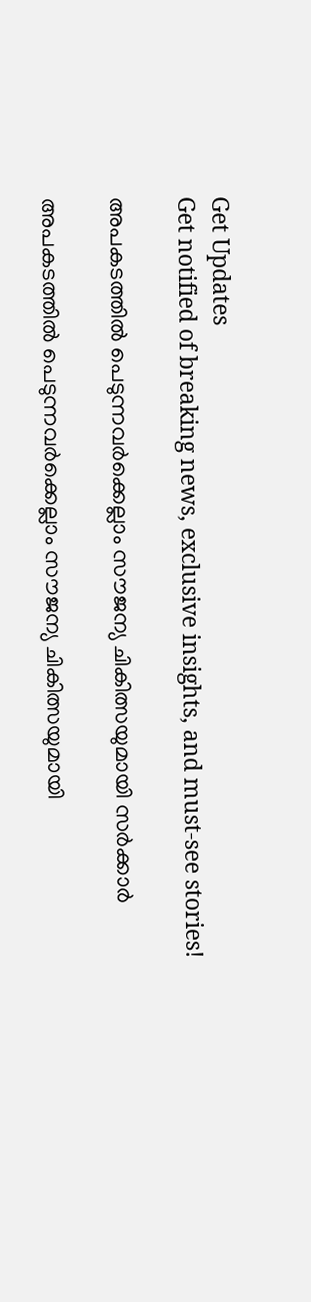Get Updates
Get notified of breaking news, exclusive insights, and must-see stories!

അപകടത്തില്‍ പെടുന്നവര്‍ക്കെല്ലാം സൗജന്യ ചികിത്സയുമായി സര്‍ക്കാര്‍

അപകടത്തില്‍ പെടുന്നവര്‍ക്കെല്ലാം സൗജന്യ ചികിത്സയുമായി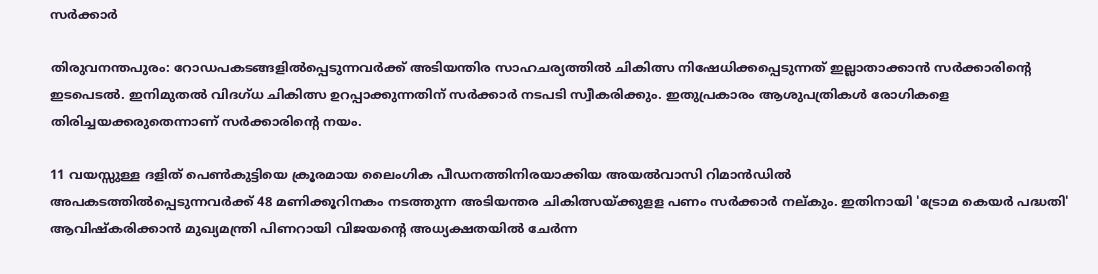സര്‍ക്കാര്‍

തിരുവനന്തപുരം: റോഡപകടങ്ങളില്‍പ്പെടുന്നവര്‍ക്ക് അടിയന്തിര സാഹചര്യത്തില്‍ ചികിത്സ നിഷേധിക്കപ്പെടുന്നത് ഇല്ലാതാക്കാന്‍ സര്‍ക്കാരിന്റെ ഇടപെടല്‍. ഇനിമുതല്‍ വിദഗ്ധ ചികിത്സ ഉറപ്പാക്കുന്നതിന് സര്‍ക്കാര്‍ നടപടി സ്വീകരിക്കും. ഇതുപ്രകാരം ആശുപത്രികള്‍ രോഗികളെ തിരിച്ചയക്കരുതെന്നാണ് സര്‍ക്കാരിന്റെ നയം.

11 വയസ്സുള്ള ദളിത് പെണ്‍കുട്ടിയെ ക്രൂരമായ ലൈംഗിക പീഡനത്തിനിരയാക്കിയ അയല്‍വാസി റിമാന്‍ഡില്‍
അപകടത്തില്‍പ്പെടുന്നവര്‍ക്ക് 48 മണിക്കൂറിനകം നടത്തുന്ന അടിയന്തര ചികിത്സയ്ക്കുളള പണം സര്‍ക്കാര്‍ നല്കും. ഇതിനായി 'ട്രോമ കെയര്‍ പദ്ധതി' ആവിഷ്‌കരിക്കാന്‍ മുഖ്യമന്ത്രി പിണറായി വിജയന്റെ അധ്യക്ഷതയില്‍ ചേര്‍ന്ന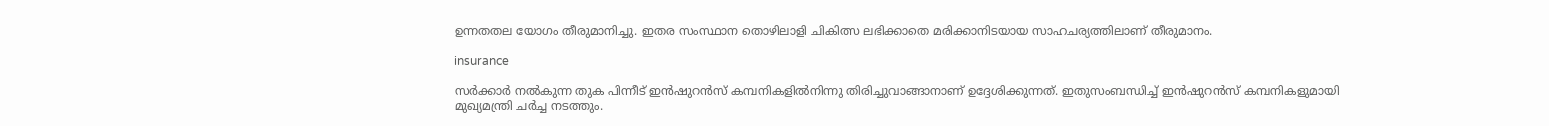ഉന്നതതല യോഗം തീരുമാനിച്ചു. ഇതര സംസ്ഥാന തൊഴിലാളി ചികിത്സ ലഭിക്കാതെ മരിക്കാനിടയായ സാഹചര്യത്തിലാണ് തീരുമാനം.

insurance

സര്‍ക്കാര്‍ നല്‍കുന്ന തുക പിന്നീട് ഇന്‍ഷുറന്‍സ് കമ്പനികളില്‍നിന്നു തിരിച്ചുവാങ്ങാനാണ് ഉദ്ദേശിക്കുന്നത്. ഇതുസംബന്ധിച്ച് ഇന്‍ഷുറന്‍സ് കമ്പനികളുമായി മുഖ്യമന്ത്രി ചര്‍ച്ച നടത്തും.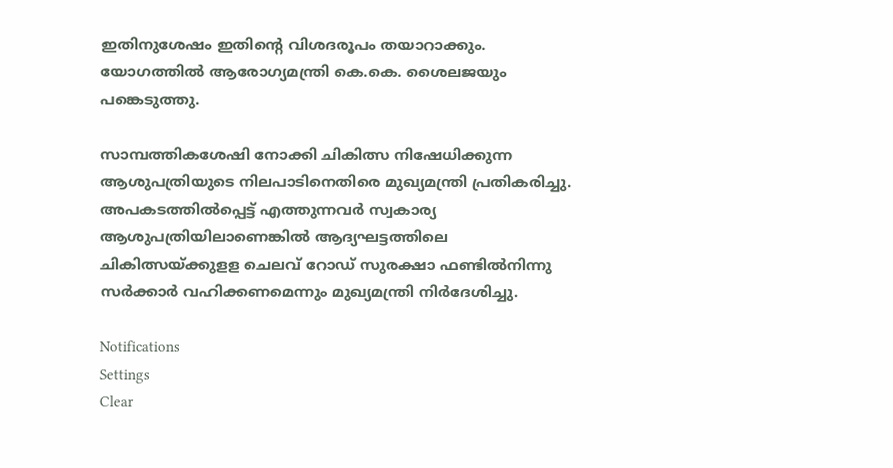ഇതിനുശേഷം ഇതിന്റെ വിശദരൂപം തയാറാക്കും. യോഗത്തില്‍ ആരോഗ്യമന്ത്രി കെ.കെ. ശൈലജയും പങ്കെടുത്തു.

സാമ്പത്തികശേഷി നോക്കി ചികിത്സ നിഷേധിക്കുന്ന ആശുപത്രിയുടെ നിലപാടിനെതിരെ മുഖ്യമന്ത്രി പ്രതികരിച്ചു. അപകടത്തില്‍പ്പെട്ട് എത്തുന്നവര്‍ സ്വകാര്യ ആശുപത്രിയിലാണെങ്കില്‍ ആദ്യഘട്ടത്തിലെ ചികിത്സയ്ക്കുളള ചെലവ് റോഡ് സുരക്ഷാ ഫണ്ടില്‍നിന്നു സര്‍ക്കാര്‍ വഹിക്കണമെന്നും മുഖ്യമന്ത്രി നിര്‍ദേശിച്ചു.

Notifications
Settings
Clear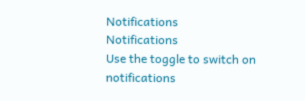Notifications
Notifications
Use the toggle to switch on notifications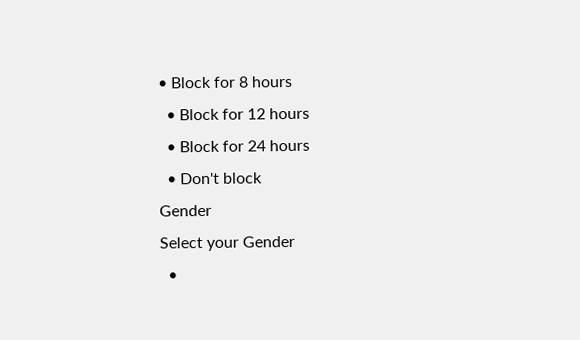• Block for 8 hours
  • Block for 12 hours
  • Block for 24 hours
  • Don't block
Gender
Select your Gender
  •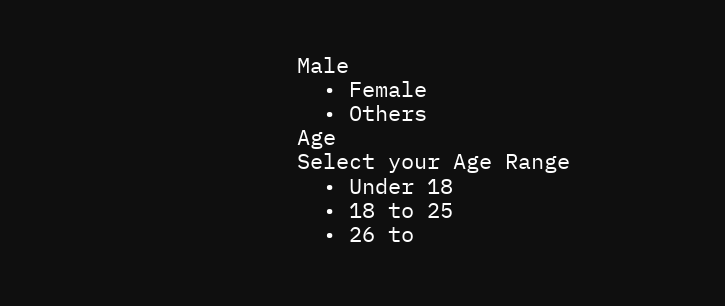Male
  • Female
  • Others
Age
Select your Age Range
  • Under 18
  • 18 to 25
  • 26 to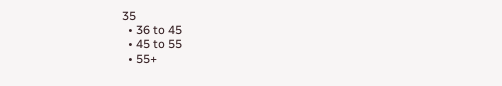35
  • 36 to 45
  • 45 to 55
  • 55+